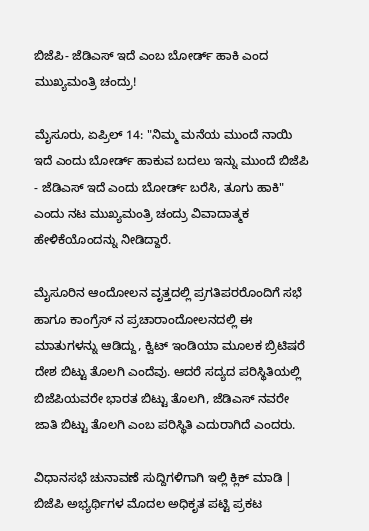ಬಿಜೆಪಿ- ಜೆಡಿಎಸ್ ಇದೆ ಎಂಬ ಬೋರ್ಡ್ ಹಾಕಿ ಎಂದ ಮುಖ್ಯಮಂತ್ರಿ ಚಂದ್ರು!

ಮೈಸೂರು, ಏಪ್ರಿಲ್ 14: "ನಿಮ್ಮ ಮನೆಯ ಮುಂದೆ ನಾಯಿ ಇದೆ ಎಂದು ಬೋರ್ಡ್ ಹಾಕುವ ಬದಲು ಇನ್ನು ಮುಂದೆ ಬಿಜೆಪಿ - ಜೆಡಿಎಸ್ ಇದೆ ಎಂದು ಬೋರ್ಡ್ ಬರೆಸಿ, ತೂಗು ಹಾಕಿ" ಎಂದು ನಟ ಮುಖ್ಯಮಂತ್ರಿ ಚಂದ್ರು ವಿವಾದಾತ್ಮಕ ಹೇಳಿಕೆಯೊಂದನ್ನು ನೀಡಿದ್ದಾರೆ.

ಮೈಸೂರಿನ ಆಂದೋಲನ ವೃತ್ತದಲ್ಲಿ ಪ್ರಗತಿಪರರೊಂದಿಗೆ ಸಭೆ ಹಾಗೂ ಕಾಂಗ್ರೆಸ್ ನ ಪ್ರಚಾರಾಂದೋಲನದಲ್ಲಿ ಈ ಮಾತುಗಳನ್ನು ಆಡಿದ್ದು, ಕ್ವಿಟ್ ಇಂಡಿಯಾ ಮೂಲಕ ಬ್ರಿಟಿಷರೆ ದೇಶ ಬಿಟ್ಟು ತೊಲಗಿ ಎಂದೆವು. ಆದರೆ ಸದ್ಯದ ಪರಿಸ್ಥಿತಿಯಲ್ಲಿ ಬಿಜೆಪಿಯವರೇ ಭಾರತ ಬಿಟ್ಟು ತೊಲಗಿ, ಜೆಡಿಎಸ್ ನವರೇ ಜಾತಿ ಬಿಟ್ಟು ತೊಲಗಿ ಎಂಬ ಪರಿಸ್ಥಿತಿ ಎದುರಾಗಿದೆ ಎಂದರು.

ವಿಧಾನಸಭೆ ಚುನಾವಣೆ ಸುದ್ದಿಗಳಿಗಾಗಿ ಇಲ್ಲಿ ಕ್ಲಿಕ್ ಮಾಡಿ | ಬಿಜೆಪಿ ಅಭ್ಯರ್ಥಿಗಳ ಮೊದಲ ಅಧಿಕೃತ ಪಟ್ಟಿ ಪ್ರಕಟ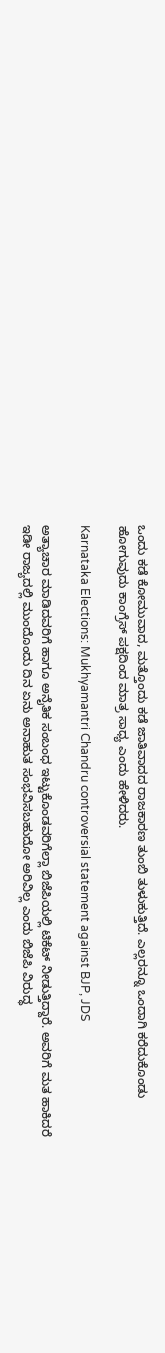ಒಂದು ಕಡೆ ಕೋಮುವಾದ, ಮತ್ತೊಂದು ಕಡೆ ಜಾತಿವಾದದ ರಾಜಕಾರಣ ತುಂಬಿ ತುಳುಕುತ್ತಿದೆ. ಎಲ್ಲರನ್ನೂ ಒಂದಾಗಿ ಕರೆದುಕೊಂಡು ಹೋಗುವುದು ಕಾಂಗ್ರೆಸ್ ಪಕ್ಷದಿಂದ ಮಾತ್ರ ಸಾಧ್ಯ ಎಂದು ಹೇಳಿದರು.

Karnataka Elections: Mukhyamantri Chandru controversial statement against BJP, JDS

ಅತ್ಯಾಚಾರ ಮಾಡಿದವರಿಗೆ ಹಾಗೂ ಅನೈತಿಕ ಸಂಬಂಧ ಇಟ್ಟುಕೊಂಡವರಿಗೆಲ್ಲಾ ಬಿಜೆಪಿಯಲ್ಲಿ ಟಿಕೆಟ್ ನೀಡುತ್ತಿದ್ದಾರೆ. ಅವರಿಗೆ ಮತ ಹಾಕಿದರೆ ಇಡೀ ರಾಜ್ಯದಲ್ಲಿ ಮುಂದೊಂದು ದಿನ ಏನು ಅನಾಹುತ ಸಂಭವಿಸಬಹುದೋ ಅರಿವಿಲ್ಲ ಎಂದು ಬಿಜೆಪಿ ವಿರುದ್ಧ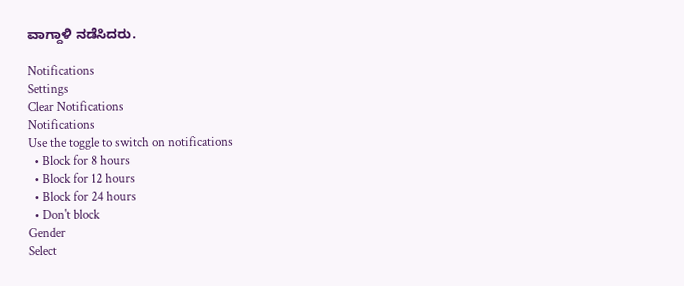ವಾಗ್ದಾಳಿ ನಡೆಸಿದರು.

Notifications
Settings
Clear Notifications
Notifications
Use the toggle to switch on notifications
  • Block for 8 hours
  • Block for 12 hours
  • Block for 24 hours
  • Don't block
Gender
Select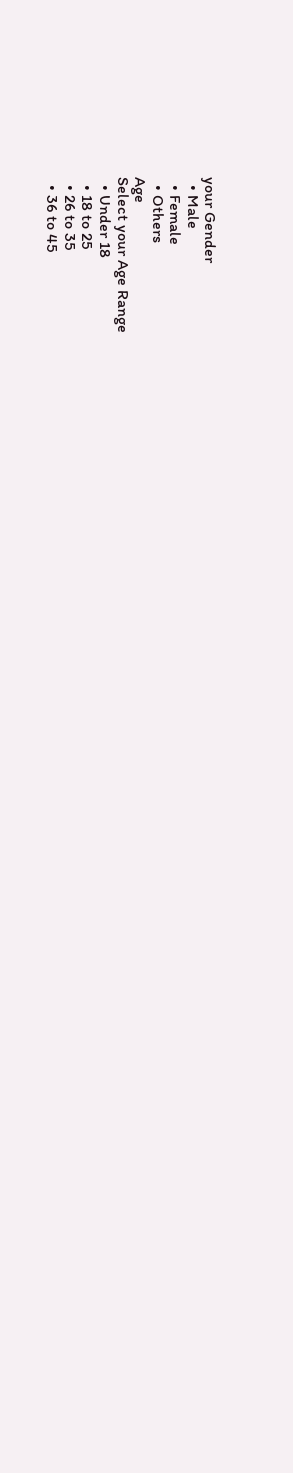your Gender
  • Male
  • Female
  • Others
Age
Select your Age Range
  • Under 18
  • 18 to 25
  • 26 to 35
  • 36 to 45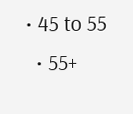• 45 to 55
  • 55+